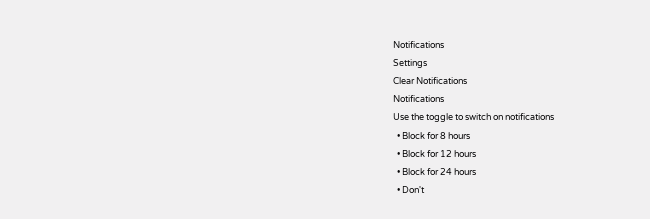Notifications
Settings
Clear Notifications
Notifications
Use the toggle to switch on notifications
  • Block for 8 hours
  • Block for 12 hours
  • Block for 24 hours
  • Don't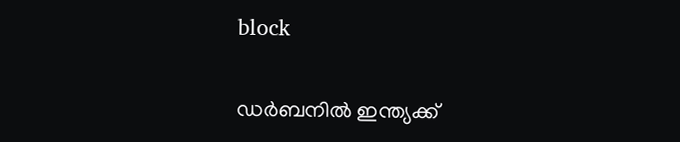block

ഡര്‍ബനില്‍ ഇന്ത്യക്ക്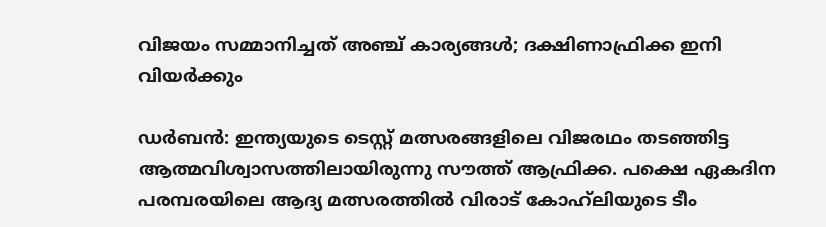വിജയം സമ്മാനിച്ചത് അഞ്ച് കാര്യങ്ങള്‍; ദക്ഷിണാഫ്രിക്ക ഇനി വിയര്‍ക്കും

ഡര്‍ബന്‍: ഇന്ത്യയുടെ ടെസ്റ്റ് മത്സരങ്ങളിലെ വിജരഥം തടഞ്ഞിട്ട ആത്മവിശ്വാസത്തിലായിരുന്നു സൗത്ത് ആഫ്രിക്ക. പക്ഷെ ഏകദിന പരമ്പരയിലെ ആദ്യ മത്സരത്തില്‍ വിരാട് കോഹ്‌ലിയുടെ ടീം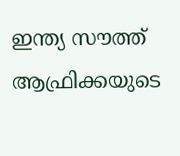ഇന്ത്യ സൗത്ത് ആഫ്രിക്കയുടെ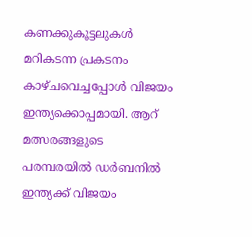കണക്കുകൂട്ടലുകള്‍ മറികടന്ന പ്രകടനം കാഴ്ചവെച്ചപ്പോള്‍ വിജയം ഇന്ത്യക്കൊപ്പമായി. ആറ് മത്സരങ്ങളുടെ പരമ്പരയില്‍ ഡര്‍ബനില്‍ ഇന്ത്യക്ക് വിജയം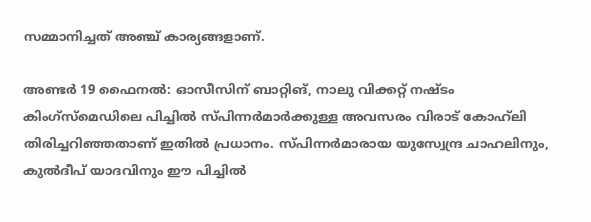സമ്മാനിച്ചത് അഞ്ച് കാര്യങ്ങളാണ്.

അണ്ടര്‍ 19 ഫൈനല്‍: ഓസീസിന് ബാറ്റിങ്, നാലു വിക്കറ്റ് നഷ്ടം
കിംഗ്‌സ്‌മെഡിലെ പിച്ചില്‍ സ്പിന്നര്‍മാര്‍ക്കുള്ള അവസരം വിരാട് കോഹ്‌ലി തിരിച്ചറിഞ്ഞതാണ് ഇതില്‍ പ്രധാനം. സ്പിന്നര്‍മാരായ യുസ്വേന്ദ്ര ചാഹലിനും, കുല്‍ദീപ് യാദവിനും ഈ പിച്ചില്‍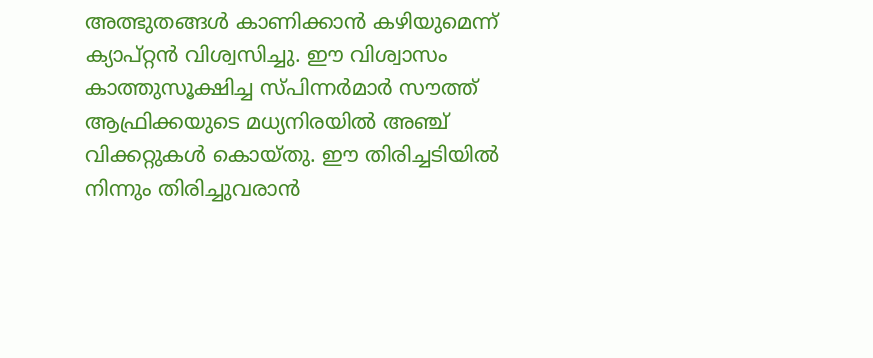അത്ഭുതങ്ങള്‍ കാണിക്കാന്‍ കഴിയുമെന്ന് ക്യാപ്റ്റന്‍ വിശ്വസിച്ചു. ഈ വിശ്വാസം കാത്തുസൂക്ഷിച്ച സ്പിന്നര്‍മാര്‍ സൗത്ത് ആഫ്രിക്കയുടെ മധ്യനിരയില്‍ അഞ്ച് വിക്കറ്റുകള്‍ കൊയ്തു. ഈ തിരിച്ചടിയില്‍ നിന്നും തിരിച്ചുവരാന്‍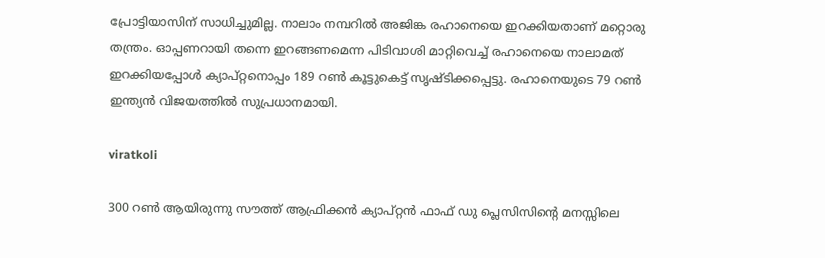പ്രോട്ടിയാസിന് സാധിച്ചുമില്ല. നാലാം നമ്പറില്‍ അജിങ്ക രഹാനെയെ ഇറക്കിയതാണ് മറ്റൊരു തന്ത്രം. ഓപ്പണറായി തന്നെ ഇറങ്ങണമെന്ന പിടിവാശി മാറ്റിവെച്ച് രഹാനെയെ നാലാമത് ഇറക്കിയപ്പോള്‍ ക്യാപ്റ്റനൊപ്പം 189 റണ്‍ കൂട്ടുകെട്ട് സൃഷ്ടിക്കപ്പെട്ടു. രഹാനെയുടെ 79 റണ്‍ ഇന്ത്യന്‍ വിജയത്തില്‍ സുപ്രധാനമായി.

viratkoli

300 റണ്‍ ആയിരുന്നു സൗത്ത് ആഫ്രിക്കന്‍ ക്യാപ്റ്റന്‍ ഫാഫ് ഡു പ്ലെസിസിന്റെ മനസ്സിലെ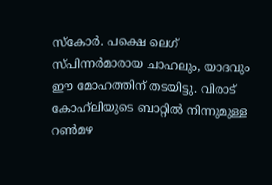സ്‌കോര്‍. പക്ഷെ ലെഗ് സ്പിന്നര്‍മാരായ ചാഹലും, യാദവും ഈ മോഹത്തിന് തടയിട്ടു. വിരാട് കോഹ്‌ലിയുടെ ബാറ്റില്‍ നിന്നുമുള്ള റണ്‍മഴ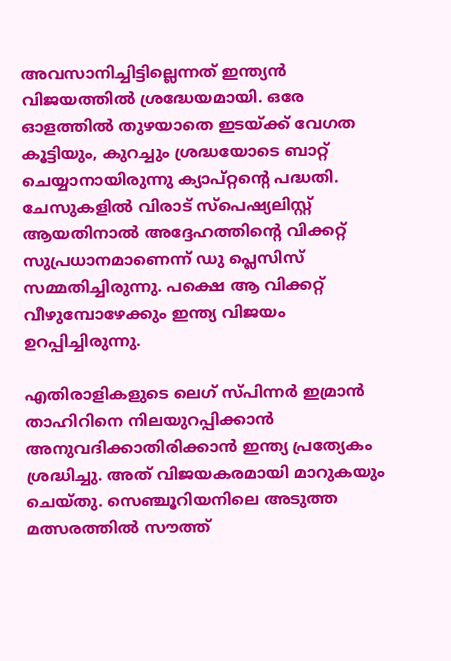അവസാനിച്ചിട്ടില്ലെന്നത് ഇന്ത്യന്‍ വിജയത്തില്‍ ശ്രദ്ധേയമായി. ഒരേ ഓളത്തില്‍ തുഴയാതെ ഇടയ്ക്ക് വേഗത കൂട്ടിയും, കുറച്ചും ശ്രദ്ധയോടെ ബാറ്റ് ചെയ്യാനായിരുന്നു ക്യാപ്റ്റന്റെ പദ്ധതി. ചേസുകളില്‍ വിരാട് സ്‌പെഷ്യലിസ്റ്റ് ആയതിനാല്‍ അദ്ദേഹത്തിന്റെ വിക്കറ്റ് സുപ്രധാനമാണെന്ന് ഡു പ്ലെസിസ് സമ്മതിച്ചിരുന്നു. പക്ഷെ ആ വിക്കറ്റ് വീഴുമ്പോഴേക്കും ഇന്ത്യ വിജയം ഉറപ്പിച്ചിരുന്നു.

എതിരാളികളുടെ ലെഗ് സ്പിന്നര്‍ ഇമ്രാന്‍ താഹിറിനെ നിലയുറപ്പിക്കാന്‍ അനുവദിക്കാതിരിക്കാന്‍ ഇന്ത്യ പ്രത്യേകം ശ്രദ്ധിച്ചു. അത് വിജയകരമായി മാറുകയും ചെയ്തു. സെഞ്ചൂറിയനിലെ അടുത്ത മത്സരത്തില്‍ സൗത്ത്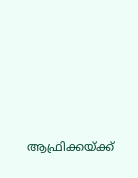ആഫ്രിക്കയ്ക്ക്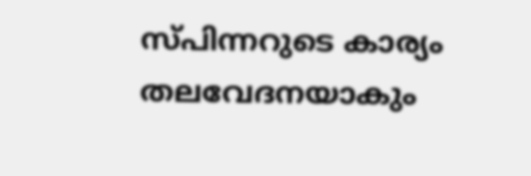സ്പിന്നറുടെ കാര്യം തലവേദനയാകും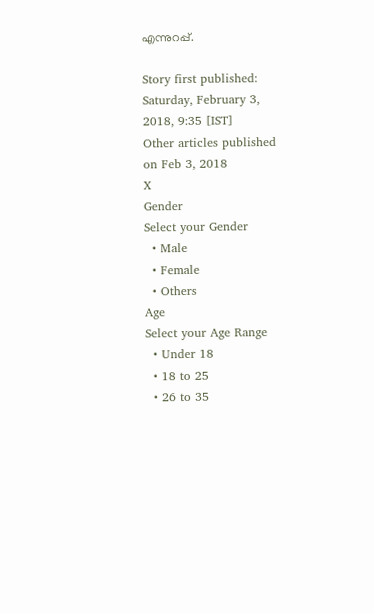എന്നുറപ്പ്.

Story first published: Saturday, February 3, 2018, 9:35 [IST]
Other articles published on Feb 3, 2018
X
Gender
Select your Gender
  • Male
  • Female
  • Others
Age
Select your Age Range
  • Under 18
  • 18 to 25
  • 26 to 35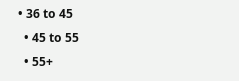• 36 to 45
  • 45 to 55
  • 55+